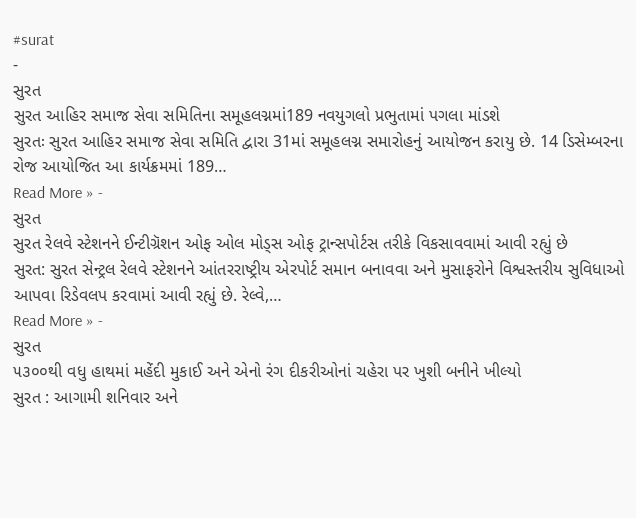#surat
-
સુરત
સુરત આહિર સમાજ સેવા સમિતિના સમૂહલગ્નમાં189 નવયુગલો પ્રભુતામાં પગલા માંડશે
સુરતઃ સુરત આહિર સમાજ સેવા સમિતિ દ્વારા 31માં સમૂહલગ્ન સમારોહનું આયોજન કરાયુ છે. 14 ડિસેમ્બરના રોજ આયોજિત આ કાર્યક્રમમાં 189…
Read More » -
સુરત
સુરત રેલવે સ્ટેશનને ઈન્ટીગ્રૅશન ઓફ ઓલ મોડ્સ ઓફ ટ્રાન્સપોર્ટસ તરીકે વિકસાવવામાં આવી રહ્યું છે
સુરત: સુરત સેન્ટ્રલ રેલવે સ્ટેશનને આંતરરાષ્ટ્રીય એરપોર્ટ સમાન બનાવવા અને મુસાફરોને વિશ્વસ્તરીય સુવિધાઓ આપવા રિડેવલપ કરવામાં આવી રહ્યું છે. રેલ્વે,…
Read More » -
સુરત
૫૩૦૦થી વધુ હાથમાં મહેંદી મુકાઈ અને એનો રંગ દીકરીઓનાં ચહેરા પર ખુશી બનીને ખીલ્યો
સુરત : આગામી શનિવાર અને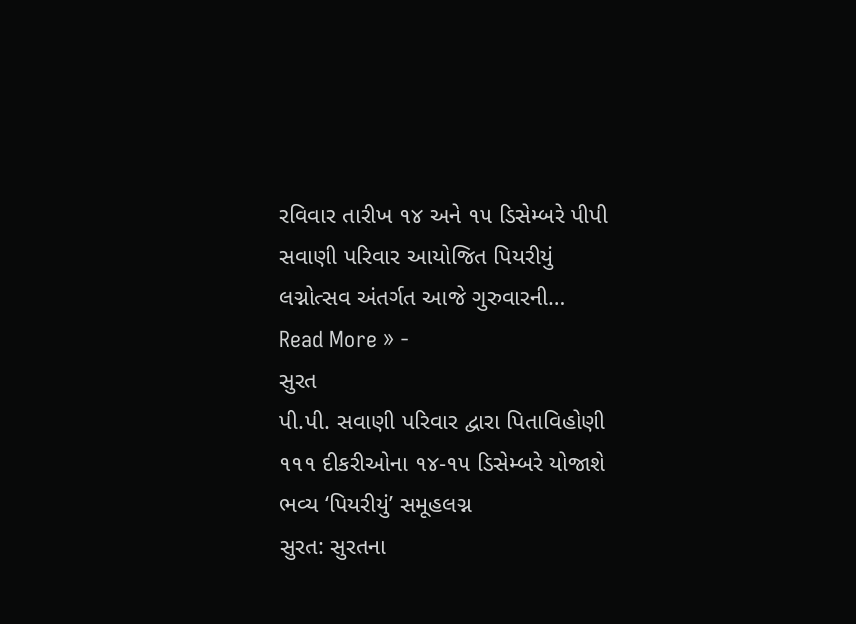રવિવાર તારીખ ૧૪ અને ૧૫ ડિસેમ્બરે પીપી સવાણી પરિવાર આયોજિત પિયરીયું લગ્નોત્સવ અંતર્ગત આજે ગુરુવારની…
Read More » -
સુરત
પી.પી. સવાણી પરિવાર દ્વારા પિતાવિહોણી ૧૧૧ દીકરીઓના ૧૪-૧૫ ડિસેમ્બરે યોજાશે ભવ્ય ‘પિયરીયું’ સમૂહલગ્ન
સુરત: સુરતના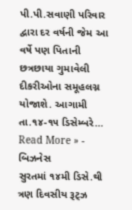પી.પી.સવાણી પરિવાર દ્વારા દર વર્ષની જેમ આ વર્ષે પણ પિતાની છત્રછાયા ગુમાવેલી દીકરીઓના સમૂહલગ્ન યોજાશે. આગામી તા.૧૪-૧૫ ડિસેમ્બરે…
Read More » -
બિઝનેસ
સુરતમાં ૧૪મી ડિસે.થી ત્રણ દિવસીય રૂટ્ઝ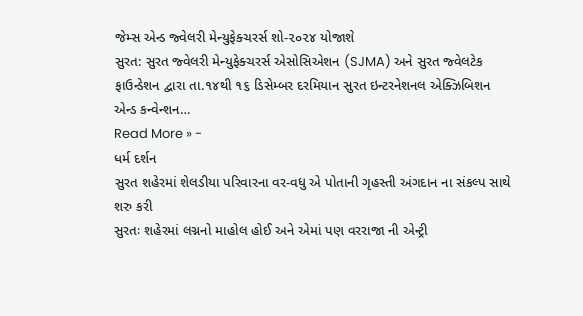જેમ્સ એન્ડ જ્વેલરી મેન્યુફેક્ચરર્સ શો-૨૦૨૪ યોજાશે
સુરત: સુરત જ્વેલરી મેન્યુફેક્ચરર્સ એસોસિએશન (SJMA) અને સુરત જ્વેલટેક ફાઉન્ડેશન દ્વારા તા.૧૪થી ૧૬ ડિસેમ્બર દરમિયાન સુરત ઇન્ટરનેશનલ એક્ઝિબિશન એન્ડ કન્વેન્શન…
Read More » -
ધર્મ દર્શન
સુરત શહેરમાં શેલડીયા પરિવારના વર-વધુ એ પોતાની ગૃહસ્તી અંગદાન ના સંકલ્પ સાથે શરુ કરી
સુરતઃ શહેરમાં લગ્નનો માહોલ હોઈ અને એમાં પણ વરરાજા ની એન્ટ્રી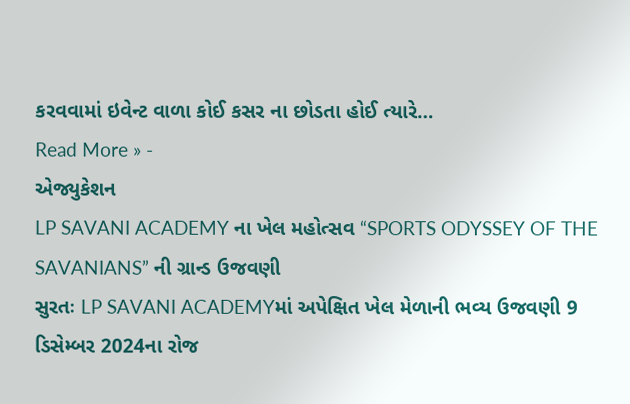કરવવામાં ઇવેન્ટ વાળા કોઈ કસર ના છોડતા હોઈ ત્યારે…
Read More » -
એજ્યુકેશન
LP SAVANI ACADEMY ના ખેલ મહોત્સવ “SPORTS ODYSSEY OF THE SAVANIANS” ની ગ્રાન્ડ ઉજવણી
સુરતઃ LP SAVANI ACADEMYમાં અપેક્ષિત ખેલ મેળાની ભવ્ય ઉજવણી 9 ડિસેમ્બર 2024ના રોજ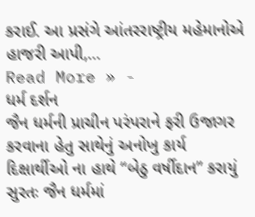કરાઈ. આ પ્રસંગે આંતરરાષ્ટ્રીય મહેમાનોએ હાજરી આપી,…
Read More » -
ધર્મ દર્શન
જૈન ધર્મની પ્રાચીન પરંપરાને ફરી ઉજાગર કરવાના હેતુ સાથેનું અનોખુ કાર્ય દિક્ષાર્થીઓ ના હાથે “બેઠુ વર્ષીદાન” કરાયું
સુરતઃ જૈન ધર્મમાં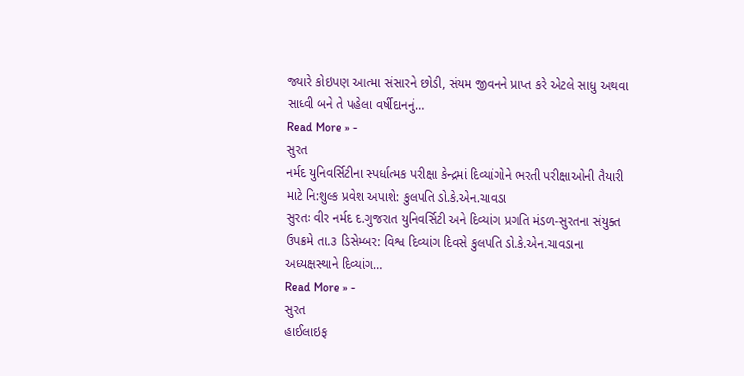જ્યારે કોઇપણ આત્મા સંસારને છોડી, સંયમ જીવનને પ્રાપ્ત કરે એટલે સાધુ અથવા સાધ્વી બને તે પહેલા વર્ષીદાનનું…
Read More » -
સુરત
નર્મદ યુનિવર્સિટીના સ્પર્ધાત્મક પરીક્ષા કેન્દ્રમાં દિવ્યાંગોને ભરતી પરીક્ષાઓની તૈયારી માટે નિ:શુલ્ક પ્રવેશ અપાશે: કુલપતિ ડો.કે.એન.ચાવડા
સુરતઃ વીર નર્મદ દ.ગુજરાત યુનિવર્સિટી અને દિવ્યાંગ પ્રગતિ મંડળ-સુરતના સંયુક્ત ઉપક્રમે તા.૩ ડિસેમ્બર: વિશ્વ દિવ્યાંગ દિવસે કુલપતિ ડો.કે.એન.ચાવડાના અધ્યક્ષસ્થાને દિવ્યાંગ…
Read More » -
સુરત
હાઈલાઇફ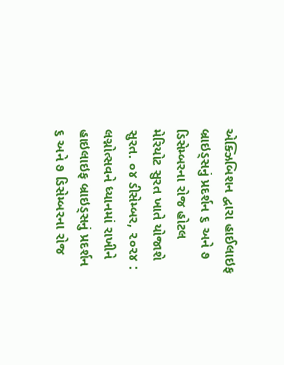એક્ઝિબિશન દ્વારા હાઈલાઇફ બ્રાઇડ્સનું પ્રદર્શન ૬ અને ૭ ડિસેમ્બરના રોજ હોટલ મેરિયોટ સુરત ખાતે યોજાશે
સુરત. ૦૪ ડીસેમ્બર, ૨૦૨૪ : લગ્નોત્સવને ધ્યાનમાં રાખીને હાઇલાઇફ બ્રાઇડ્સનું પ્રદર્શન ૬ અને ૭ ડિસેમ્બરના રોજ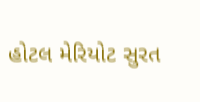હોટલ મેરિયોટ સુરત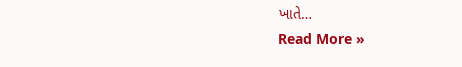ખાતે…
Read More »